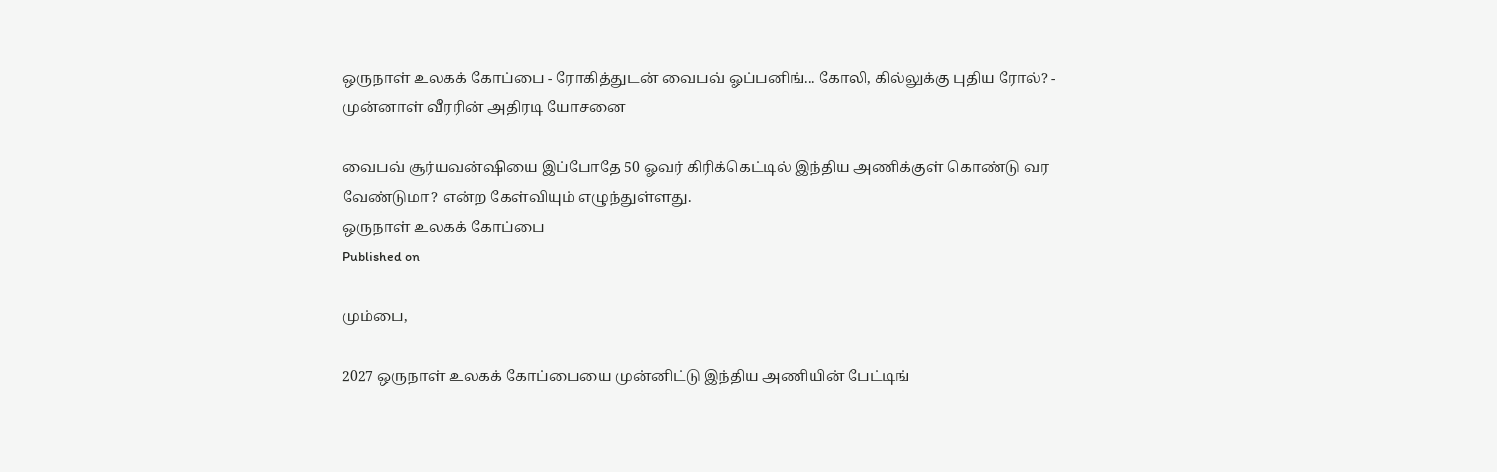ஒருநாள் உலகக் கோப்பை - ரோகித்துடன் வைபவ் ஓப்பனிங்... கோலி, கில்லுக்கு புதிய ரோல்? - முன்னாள் வீரரின் அதிரடி யோசனை

வைபவ் சூர்யவன்ஷியை இப்போதே 50 ஓவர் கிரிக்கெட்டில் இந்திய அணிக்குள் கொண்டு வர வேண்டுமா? என்ற கேள்வியும் எழுந்துள்ளது.
ஒருநாள் உலகக் கோப்பை
Published on

மும்பை,

2027 ஒருநாள் உலகக் கோப்பையை முன்னிட்டு இந்திய அணியின் பேட்டிங்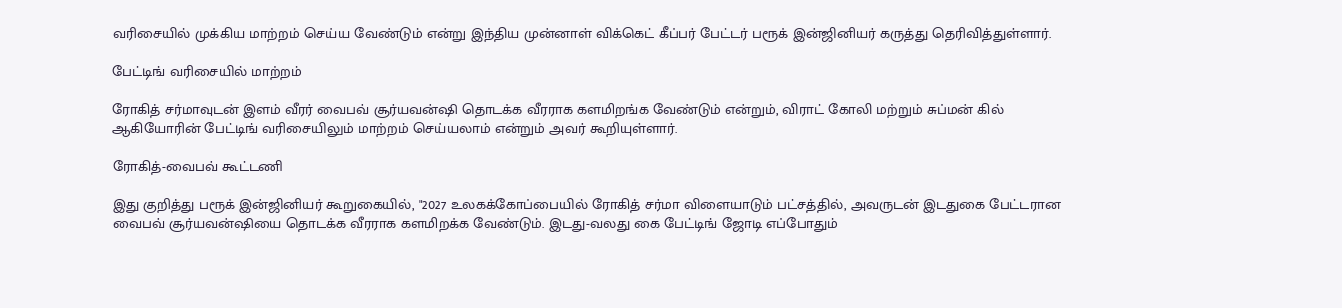வரிசையில் முக்கிய மாற்றம் செய்ய வேண்டும் என்று இந்திய முன்னாள் விக்கெட் கீப்பர் பேட்டர் பரூக் இன்ஜினியர் கருத்து தெரிவித்துள்ளார்.

பேட்டிங் வரிசையில் மாற்றம்

ரோகித் சர்மாவுடன் இளம் வீரர் வைபவ் சூர்யவன்ஷி தொடக்க வீரராக களமிறங்க வேண்டும் என்றும், விராட் கோலி மற்றும் சுப்மன் கில் ஆகியோரின் பேட்டிங் வரிசையிலும் மாற்றம் செய்யலாம் என்றும் அவர் கூறியுள்ளார்.

ரோகித்-வைபவ் கூட்டணி

இது குறித்து பரூக் இன்ஜினியர் கூறுகையில், "2027 உலகக்கோப்பையில் ரோகித் சர்மா விளையாடும் பட்சத்தில், அவருடன் இடதுகை பேட்டரான வைபவ் சூர்யவன்ஷியை தொடக்க வீரராக களமிறக்க வேண்டும். இடது-வலது கை பேட்டிங் ஜோடி எப்போதும்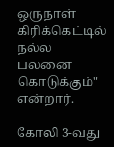ஒருநாள் கிரிக்கெட்டில் நல்ல பலனை கொடுக்கும்" என்றார்.

கோலி 3-வது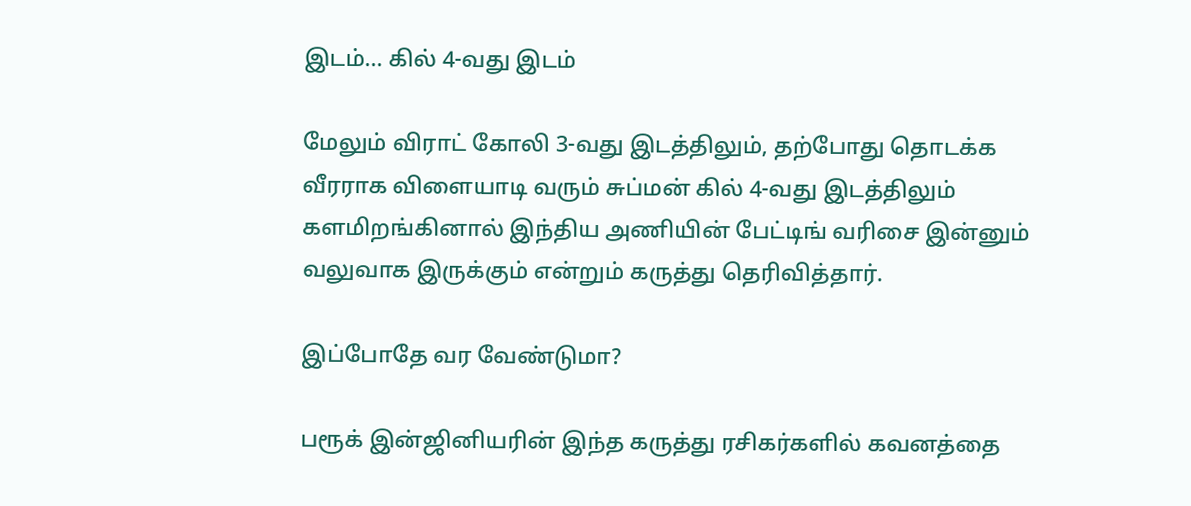இடம்... கில் 4-வது இடம்

மேலும் விராட் கோலி 3-வது இடத்திலும், தற்போது தொடக்க வீரராக விளையாடி வரும் சுப்மன் கில் 4-வது இடத்திலும் களமிறங்கினால் இந்திய அணியின் பேட்டிங் வரிசை இன்னும் வலுவாக இருக்கும் என்றும் கருத்து தெரிவித்தார்.

இப்போதே வர வேண்டுமா?

பரூக் இன்ஜினியரின் இந்த கருத்து ரசிகர்களில் கவனத்தை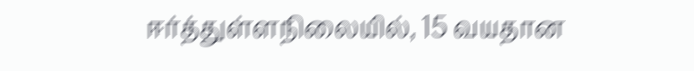ஈர்த்துள்ளநிலையில், 15 வயதான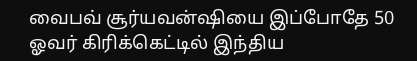வைபவ் சூர்யவன்ஷியை இப்போதே 50 ஓவர் கிரிக்கெட்டில் இந்திய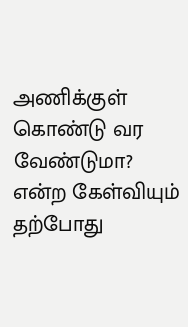அணிக்குள் கொண்டு வர வேண்டுமா? என்ற கேள்வியும் தற்போது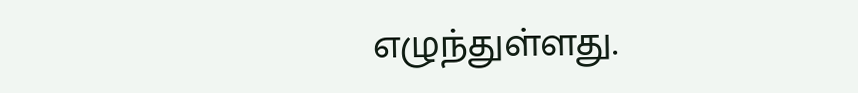எழுந்துள்ளது.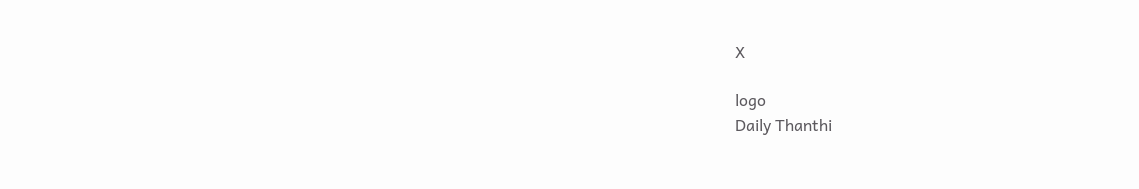X

logo
Daily Thanthi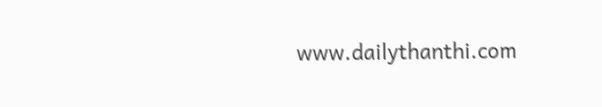www.dailythanthi.com